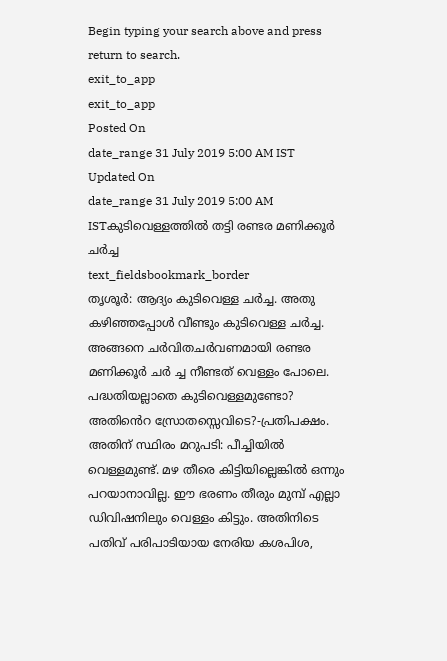Begin typing your search above and press return to search.
exit_to_app
exit_to_app
Posted On
date_range 31 July 2019 5:00 AM IST Updated On
date_range 31 July 2019 5:00 AM ISTകുടിവെള്ളത്തിൽ തട്ടി രണ്ടര മണിക്കൂർ ചർച്ച
text_fieldsbookmark_border
തൃശൂർ: ആദ്യം കുടിവെള്ള ചർച്ച. അതു കഴിഞ്ഞപ്പോൾ വീണ്ടും കുടിവെള്ള ചർച്ച. അങ്ങനെ ചർവിതചർവണമായി രണ്ടര മണിക്കൂർ ചർ ച്ച നീണ്ടത് വെള്ളം പോലെ. പദ്ധതിയല്ലാതെ കുടിവെള്ളമുണ്ടോ? അതിൻെറ സ്രോതസ്സെവിടെ?-പ്രതിപക്ഷം. അതിന് സ്ഥിരം മറുപടി: പീച്ചിയിൽ വെള്ളമുണ്ട്. മഴ തീരെ കിട്ടിയില്ലെങ്കിൽ ഒന്നും പറയാനാവില്ല. ഈ ഭരണം തീരും മുമ്പ് എല്ലാ ഡിവിഷനിലും വെള്ളം കിട്ടും. അതിനിടെ പതിവ് പരിപാടിയായ നേരിയ കശപിശ,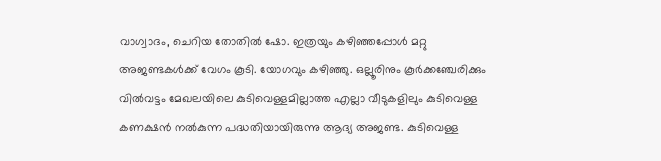വാഗ്വാദം, ചെറിയ തോതിൽ ഷോ. ഇത്രയും കഴിഞ്ഞപ്പോൾ മറ്റു അജണ്ടകൾക്ക് വേഗം കൂടി. യോഗവും കഴിഞ്ഞു. ഒല്ലൂരിനും കൂർക്കഞ്ചേരിക്കും വിൽവട്ടം മേഖലയിലെ കുടിവെള്ളമില്ലാത്ത എല്ലാ വീടുകളിലും കുടിവെള്ള കണക്ഷൻ നൽകുന്ന പദ്ധതിയായിരുന്നു ആദ്യ അജണ്ട. കുടിവെള്ള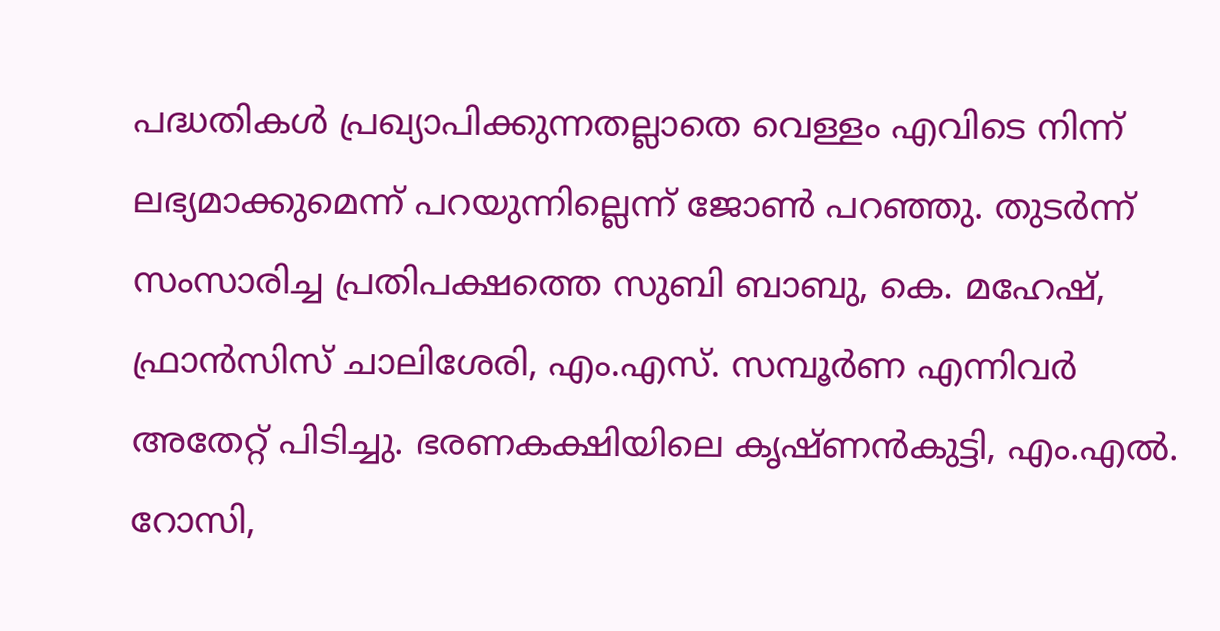പദ്ധതികൾ പ്രഖ്യാപിക്കുന്നതല്ലാതെ വെള്ളം എവിടെ നിന്ന് ലഭ്യമാക്കുമെന്ന് പറയുന്നില്ലെന്ന് ജോൺ പറഞ്ഞു. തുടർന്ന് സംസാരിച്ച പ്രതിപക്ഷത്തെ സുബി ബാബു, കെ. മഹേഷ്, ഫ്രാൻസിസ് ചാലിശേരി, എം.എസ്. സമ്പൂർണ എന്നിവർ അതേറ്റ് പിടിച്ചു. ഭരണകക്ഷിയിലെ കൃഷ്ണൻകുട്ടി, എം.എൽ. റോസി,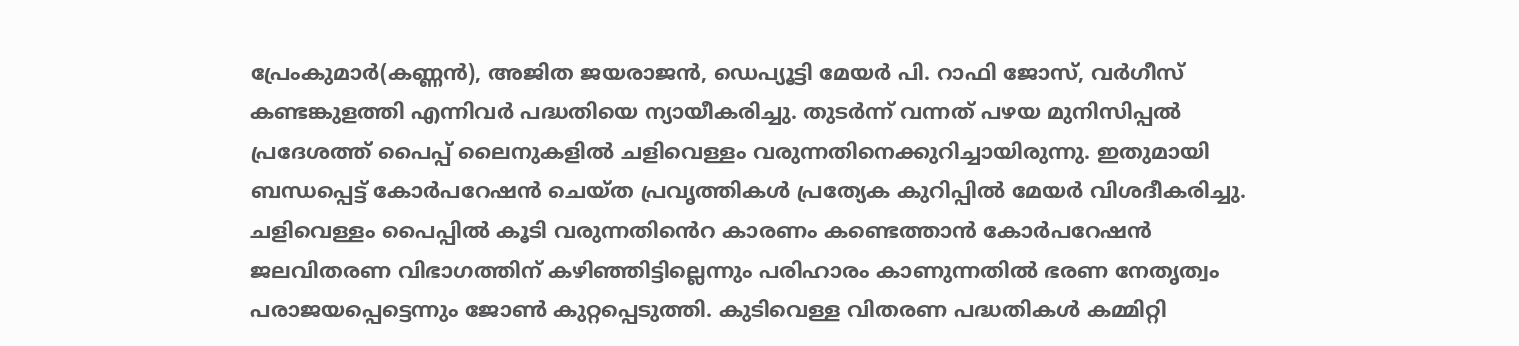പ്രേംകുമാർ(കണ്ണൻ), അജിത ജയരാജൻ, ഡെപ്യൂട്ടി മേയർ പി. റാഫി ജോസ്, വർഗീസ് കണ്ടങ്കുളത്തി എന്നിവർ പദ്ധതിയെ ന്യായീകരിച്ചു. തുടർന്ന് വന്നത് പഴയ മുനിസിപ്പൽ പ്രദേശത്ത് പൈപ്പ് ലൈനുകളിൽ ചളിവെള്ളം വരുന്നതിനെക്കുറിച്ചായിരുന്നു. ഇതുമായി ബന്ധപ്പെട്ട് കോർപറേഷൻ ചെയ്ത പ്രവൃത്തികൾ പ്രത്യേക കുറിപ്പിൽ മേയർ വിശദീകരിച്ചു. ചളിവെള്ളം പൈപ്പിൽ കൂടി വരുന്നതിൻെറ കാരണം കണ്ടെത്താൻ കോർപറേഷൻ ജലവിതരണ വിഭാഗത്തിന് കഴിഞ്ഞിട്ടില്ലെന്നും പരിഹാരം കാണുന്നതിൽ ഭരണ നേതൃത്വം പരാജയപ്പെട്ടെന്നും ജോൺ കുറ്റപ്പെടുത്തി. കുടിവെള്ള വിതരണ പദ്ധതികൾ കമ്മിറ്റി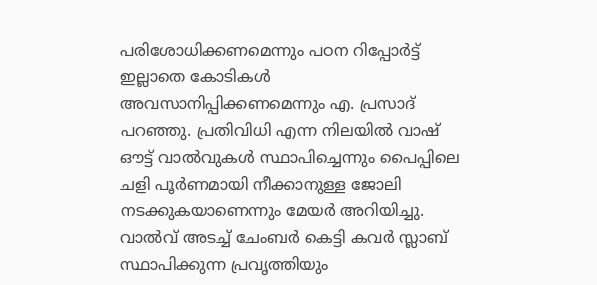പരിശോധിക്കണമെന്നും പഠന റിപ്പോർട്ട് ഇല്ലാതെ കോടികൾ അവസാനിപ്പിക്കണമെന്നും എ. പ്രസാദ് പറഞ്ഞു. പ്രതിവിധി എന്ന നിലയിൽ വാഷ് ഔട്ട് വാൽവുകൾ സ്ഥാപിച്ചെന്നും പൈപ്പിലെ ചളി പൂർണമായി നീക്കാനുള്ള ജോലി നടക്കുകയാണെന്നും മേയർ അറിയിച്ചു. വാൽവ് അടച്ച് ചേംബർ കെട്ടി കവർ സ്ലാബ് സ്ഥാപിക്കുന്ന പ്രവൃത്തിയും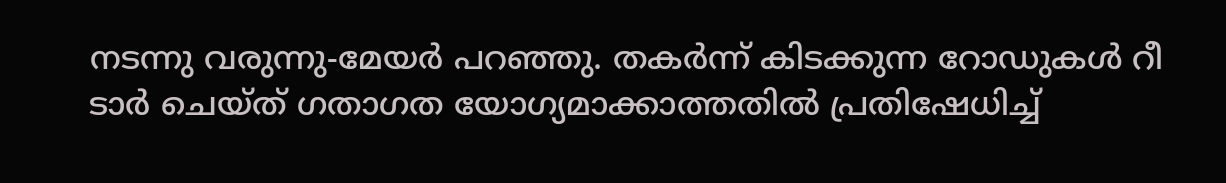നടന്നു വരുന്നു-മേയർ പറഞ്ഞു. തകർന്ന് കിടക്കുന്ന റോഡുകൾ റീ ടാർ ചെയ്ത് ഗതാഗത യോഗ്യമാക്കാത്തതിൽ പ്രതിഷേധിച്ച്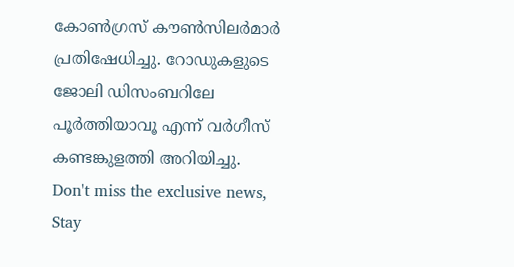കോൺഗ്രസ് കൗൺസിലർമാർ പ്രതിഷേധിച്ചു. റോഡുകളുടെ ജോലി ഡിസംബറിലേ പൂർത്തിയാവൂ എന്ന് വർഗീസ് കണ്ടങ്കുളത്തി അറിയിച്ചു.
Don't miss the exclusive news, Stay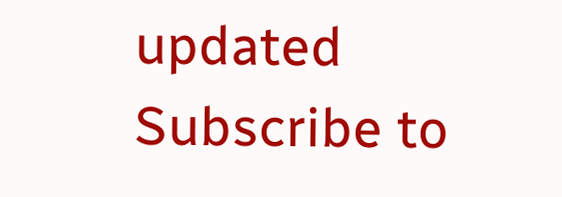updated
Subscribe to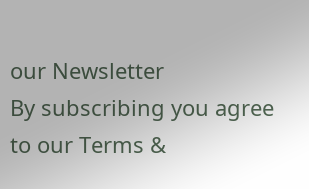our Newsletter
By subscribing you agree to our Terms &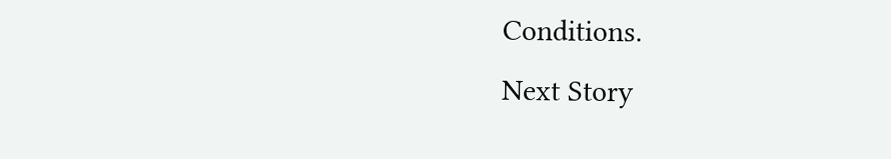Conditions.
Next Story